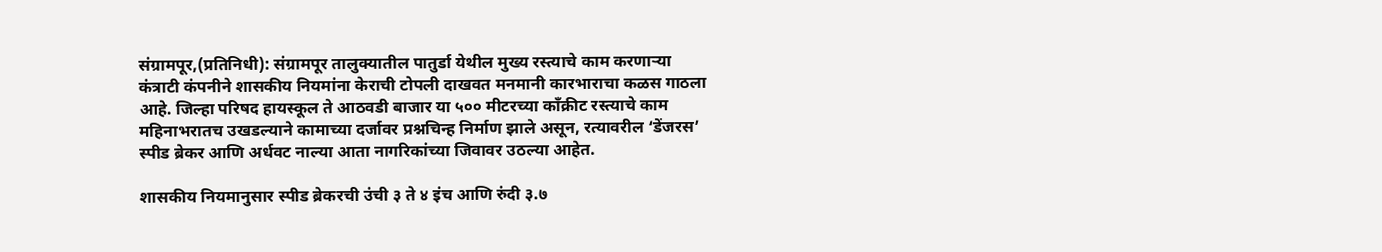संग्रामपूर,(प्रतिनिधी): संग्रामपूर तालुक्यातील पातुर्डा येथील मुख्य रस्त्याचे काम करणाऱ्या कंत्राटी कंपनीने शासकीय नियमांना केराची टोपली दाखवत मनमानी कारभाराचा कळस गाठला आहे. जिल्हा परिषद हायस्कूल ते आठवडी बाजार या ५०० मीटरच्या काँक्रीट रस्त्याचे काम महिनाभरातच उखडल्याने कामाच्या दर्जावर प्रश्नचिन्ह निर्माण झाले असून, रत्यावरील ‘डेंजरस’ स्पीड ब्रेकर आणि अर्धवट नाल्या आता नागरिकांच्या जिवावर उठल्या आहेत.

शासकीय नियमानुसार स्पीड ब्रेकरची उंची ३ ते ४ इंच आणि रुंदी ३.७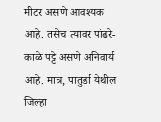मीटर असणे आवश्यक आहे. तसेच त्यावर पांढरे-काळे पट्टे असणे अनिवार्य आहे. मात्र, पातुर्डा येथील जिल्हा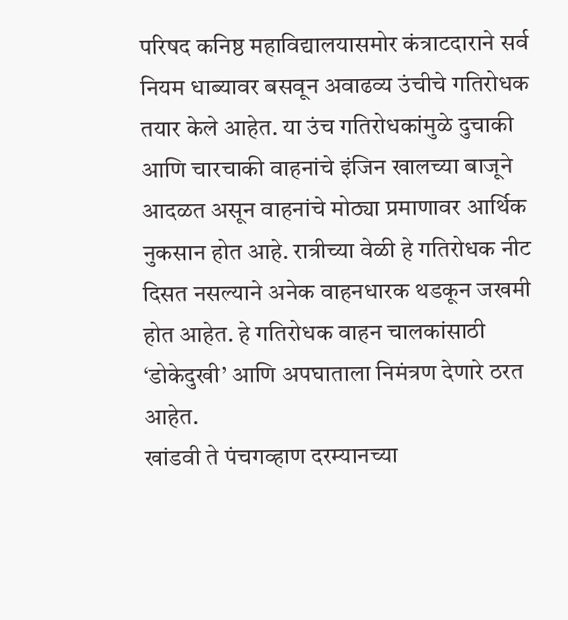परिषद कनिष्ठ महाविद्यालयासमोर कंत्राटदाराने सर्व नियम धाब्यावर बसवून अवाढव्य उंचीचे गतिरोधक तयार केले आहेत. या उंच गतिरोधकांमुळे दुचाकी आणि चारचाकी वाहनांचे इंजिन खालच्या बाजूने आदळत असून वाहनांचे मोठ्या प्रमाणावर आर्थिक नुकसान होत आहे. रात्रीच्या वेळी हे गतिरोधक नीट दिसत नसल्याने अनेक वाहनधारक थडकून जखमी होत आहेत. हे गतिरोधक वाहन चालकांसाठी ‘डोकेदुखी’ आणि अपघाताला निमंत्रण देणारे ठरत आहेत.
खांडवी ते पंचगव्हाण दरम्यानच्या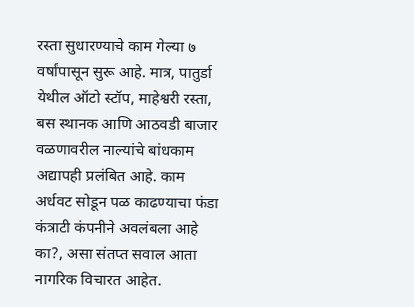रस्ता सुधारण्याचे काम गेल्या ७ वर्षांपासून सुरू आहे. मात्र, पातुर्डा येथील ऑटो स्टॉप, माहेश्वरी रस्ता, बस स्थानक आणि आठवडी बाजार वळणावरील नाल्यांचे बांधकाम अद्यापही प्रलंबित आहे. काम अर्धवट सोडून पळ काढण्याचा फंडा कंत्राटी कंपनीने अवलंबला आहे का?, असा संतप्त सवाल आता नागरिक विचारत आहेत.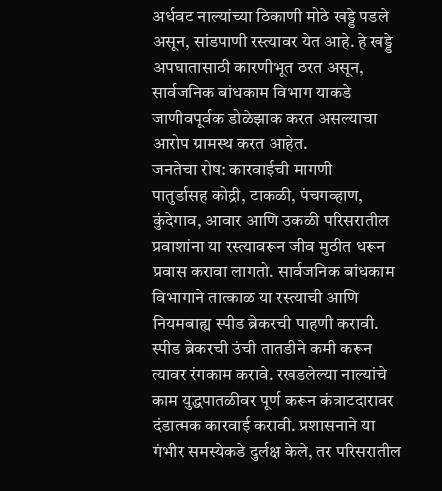अर्धवट नाल्यांच्या ठिकाणी मोठे खड्डे पडले असून, सांडपाणी रस्त्यावर येत आहे. हे खड्डे अपघातासाठी कारणीभूत ठरत असून, सार्वजनिक बांधकाम विभाग याकडे जाणीवपूर्वक डोळेझाक करत असल्याचा आरोप ग्रामस्थ करत आहेत.
जनतेचा रोष: कारवाईची मागणी
पातुर्डासह कोद्री, टाकळी, पंचगव्हाण, कुंदेगाव, आवार आणि उकळी परिसरातील प्रवाशांना या रस्त्यावरून जीव मुठीत धरून प्रवास करावा लागतो. सार्वजनिक बांधकाम विभागाने तात्काळ या रस्त्याची आणि नियमबाह्य स्पीड ब्रेकरची पाहणी करावी. स्पीड ब्रेकरची उंची तातडीने कमी करून त्यावर रंगकाम करावे. रखडलेल्या नाल्यांचे काम युद्धपातळीवर पूर्ण करून कंत्राटदारावर दंडात्मक कारवाई करावी. प्रशासनाने या गंभीर समस्येकडे दुर्लक्ष केले, तर परिसरातील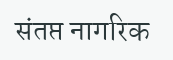संतप्त नागरिक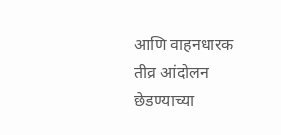आणि वाहनधारक तीव्र आंदोलन छेडण्याच्या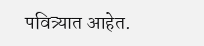पवित्र्यात आहेत.